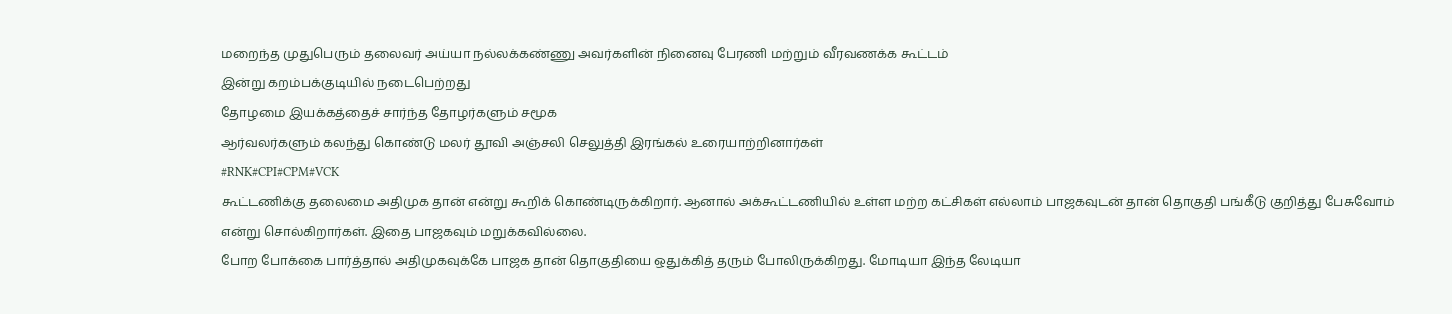மறைந்த முதுபெரும் தலைவர் அய்யா நல்லக்கண்ணு அவர்களின் நினைவு பேரணி மற்றும் வீரவணக்க கூட்டம்
இன்று கறம்பக்குடியில் நடைபெற்றது
தோழமை இயக்கத்தைச் சார்ந்த தோழர்களும் சமூக
ஆர்வலர்களும் கலந்து கொண்டு மலர் தூவி அஞ்சலி செலுத்தி இரங்கல் உரையாற்றினார்கள்
#RNK#CPI#CPM#VCK
கூட்டணிக்கு தலைமை அதிமுக தான் என்று கூறிக் கொண்டிருக்கிறார். ஆனால் அக்கூட்டணியில் உள்ள மற்ற கட்சிகள் எல்லாம் பாஜகவுடன் தான் தொகுதி பங்கீடு குறித்து பேசுவோம் என்று சொல்கிறார்கள். இதை பாஜகவும் மறுக்கவில்லை.
போற போக்கை பார்த்தால் அதிமுகவுக்கே பாஜக தான் தொகுதியை ஒதுக்கித் தரும் போலிருக்கிறது. மோடியா இந்த லேடியா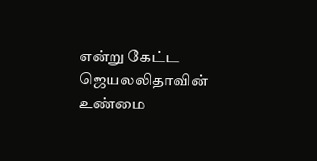என்று கேட்ட ஜெயலலிதாவின் உண்மை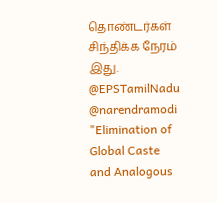தொண்டர்கள் சிந்திக்க நேரம் இது.
@EPSTamilNadu @narendramodi
"Elimination of Global Caste and Analogous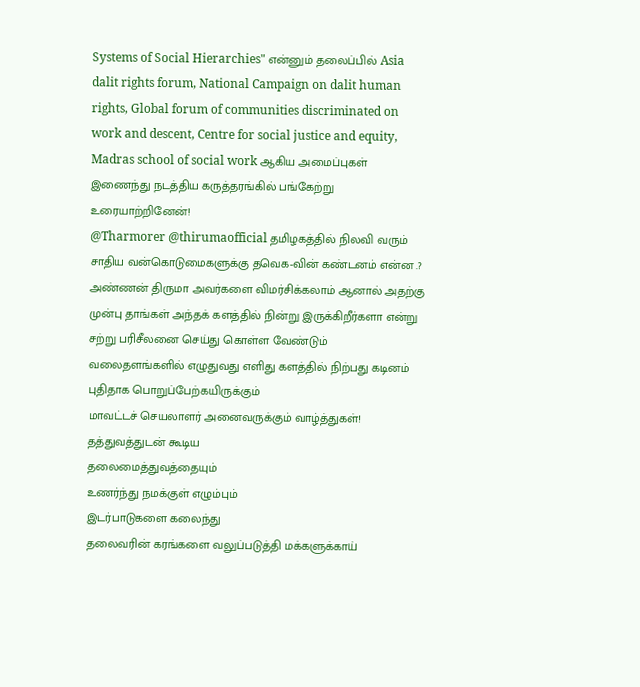Systems of Social Hierarchies" என்னும் தலைப்பில் Asia dalit rights forum, National Campaign on dalit human rights, Global forum of communities discriminated on work and descent, Centre for social justice and equity, Madras school of social work ஆகிய அமைப்புகள் இணைந்து நடத்திய கருத்தரங்கில் பங்கேற்று உரையாற்றினேன்!
@Tharmorer @thirumaofficial தமிழகத்தில் நிலவி வரும் சாதிய வன்கொடுமைகளுக்கு தவெக-வின் கண்டனம் என்ன .? அண்ணன் திருமா அவர்களை விமர்சிக்கலாம் ஆனால் அதற்கு முன்பு தாங்கள் அந்தக் களத்தில் நின்று இருக்கிறீர்களா என்று சற்று பரிசீலனை செய்து கொள்ள வேண்டும் வலைதளங்களில் எழுதுவது எளிது களத்தில் நிற்பது கடினம்
புதிதாக பொறுப்பேற்கயிருக்கும்
மாவட்டச் செயலாளர் அனைவருக்கும் வாழ்த்துகள்!
தத்துவத்துடன் கூடிய
தலைமைத்துவத்தையும்
உணர்ந்து நமக்குள் எழும்பும்
இடர்பாடுகளை கலைந்து
தலைவரின் கரங்களை வலுப்படுத்தி மக்களுக்காய்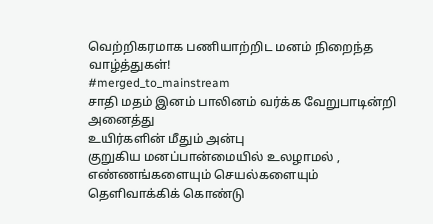வெற்றிகரமாக பணியாற்றிட மனம் நிறைந்த வாழ்த்துகள்!
#merged_to_mainstream
சாதி மதம் இனம் பாலினம் வர்க்க வேறுபாடின்றி அனைத்து
உயிர்களின் மீதும் அன்பு
குறுகிய மனப்பான்மையில் உலழாமல் , எண்ணங்களையும் செயல்களையும் தெளிவாக்கிக் கொண்டு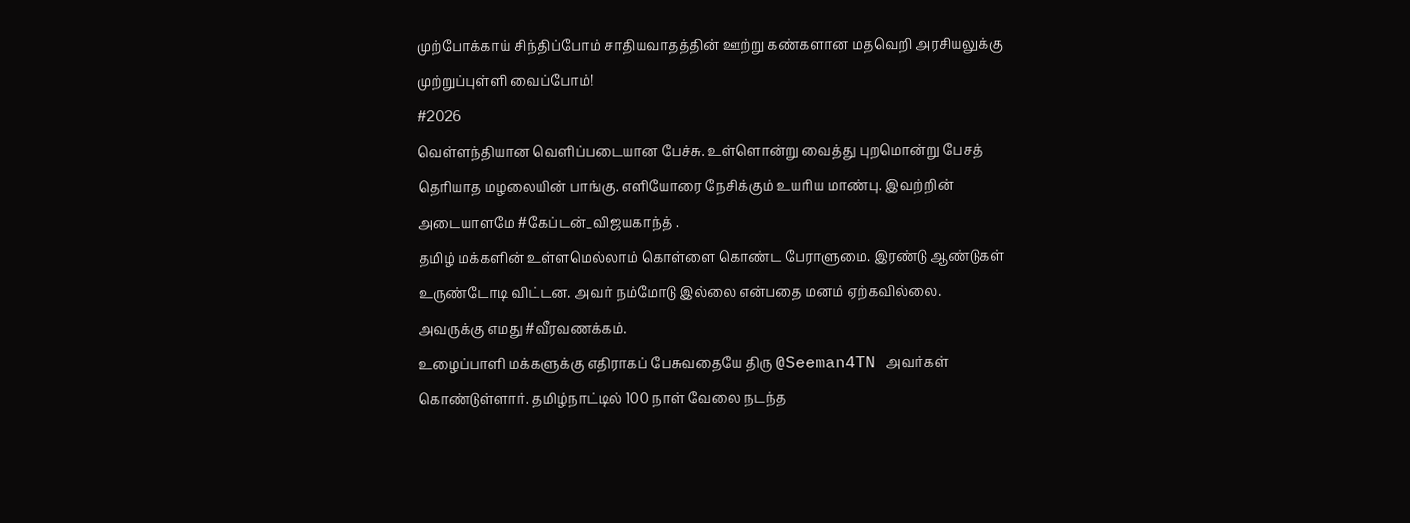முற்போக்காய் சிந்திப்போம் சாதியவாதத்தின் ஊற்று கண்களான மதவெறி அரசியலுக்கு முற்றுப்புள்ளி வைப்போம்!
#2026
வெள்ளந்தியான வெளிப்படையான பேச்சு. உள்ளொன்று வைத்து புறமொன்று பேசத் தெரியாத மழலையின் பாங்கு. எளியோரை நேசிக்கும் உயரிய மாண்பு. இவற்றின் அடையாளமே #கேப்டன்_விஜயகாந்த் .
தமிழ் மக்களின் உள்ளமெல்லாம் கொள்ளை கொண்ட பேராளுமை. இரண்டு ஆண்டுகள் உருண்டோடி விட்டன. அவர் நம்மோடு இல்லை என்பதை மனம் ஏற்கவில்லை.
அவருக்கு எமது #வீரவணக்கம்.
உழைப்பாளி மக்களுக்கு எதிராகப் பேசுவதையே திரு @Seeman4TN அவர்கள் கொண்டுள்ளார். தமிழ்நாட்டில் 100 நாள் வேலை நடந்த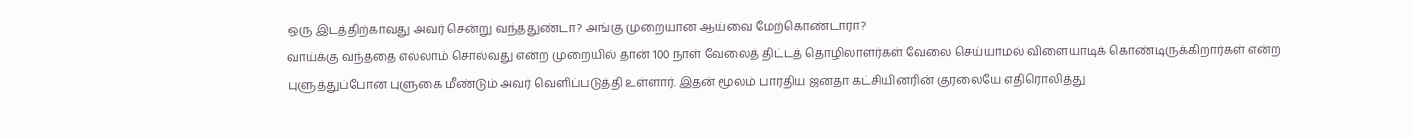ஒரு இடத்திற்காவது அவர் சென்று வந்ததுண்டா? அங்கு முறையான ஆய்வை மேற்கொண்டாரா?
வாய்க்கு வந்ததை எல்லாம் சொல்வது என்ற முறையில் தான் 100 நாள் வேலைத் திட்டத் தொழிலாளர்கள் வேலை செய்யாமல் விளையாடிக் கொண்டிருக்கிறார்கள் என்ற புளுத்துப்போன புளுகை மீண்டும் அவர் வெளிப்படுத்தி உள்ளார். இதன் மூலம் பாரதிய ஜனதா கட்சியினரின் குரலையே எதிரொலித்து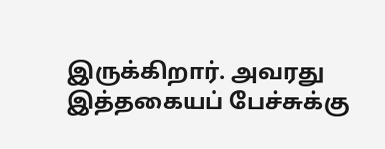இருக்கிறார். அவரது இத்தகையப் பேச்சுக்கு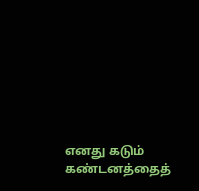எனது கடும் கண்டனத்தைத்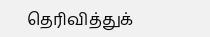தெரிவித்துக்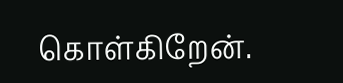கொள்கிறேன்.